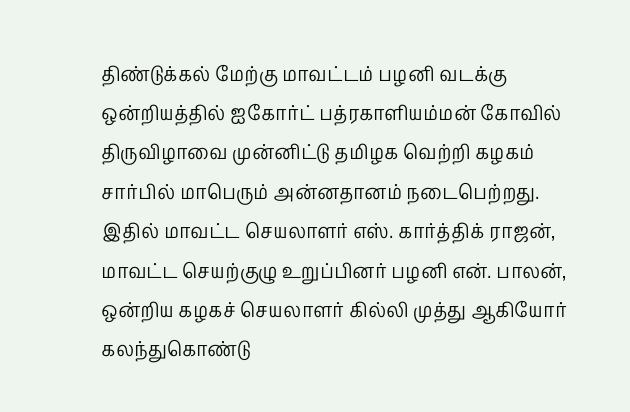திண்டுக்கல் மேற்கு மாவட்டம் பழனி வடக்கு ஒன்றியத்தில் ஐகோர்ட் பத்ரகாளியம்மன் கோவில் திருவிழாவை முன்னிட்டு தமிழக வெற்றி கழகம் சார்பில் மாபெரும் அன்னதானம் நடைபெற்றது. இதில் மாவட்ட செயலாளர் எஸ். கார்த்திக் ராஜன், மாவட்ட செயற்குழு உறுப்பினர் பழனி என். பாலன், ஒன்றிய கழகச் செயலாளர் கில்லி முத்து ஆகியோர் கலந்துகொண்டு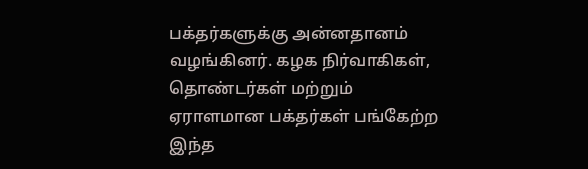பக்தர்களுக்கு அன்னதானம் வழங்கினர். கழக நிர்வாகிகள், தொண்டர்கள் மற்றும் ஏராளமான பக்தர்கள் பங்கேற்ற இந்த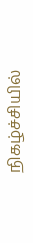நிகழ்ச்சியில்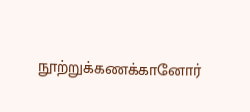நூற்றுக்கணக்கானோர்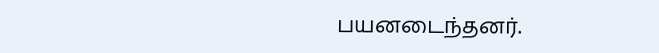பயனடைந்தனர்.